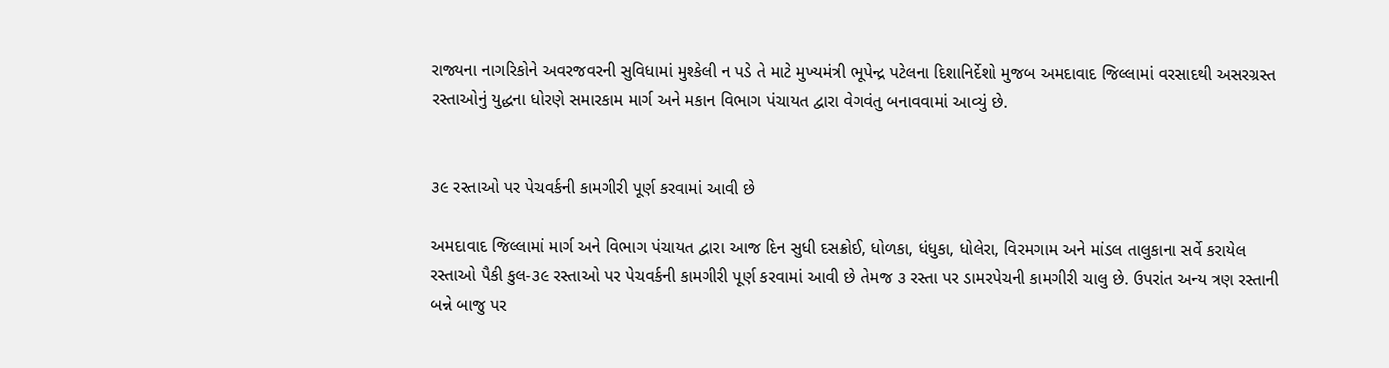રાજ્યના નાગરિકોને અવરજવરની સુવિધામાં મુશ્કેલી ન પડે તે માટે મુખ્યમંત્રી ભૂપેન્દ્ર પટેલના દિશાનિર્દેશો મુજબ અમદાવાદ જિલ્લામાં વરસાદથી અસરગ્રસ્ત રસ્તાઓનું યુદ્ધના ધોરણે સમારકામ માર્ગ અને મકાન વિભાગ પંચાયત દ્વારા વેગવંતુ બનાવવામાં આવ્યું છે.


૩૯ રસ્તાઓ પર પેચવર્કની કામગીરી પૂર્ણ કરવામાં આવી છે

અમદાવાદ જિલ્લામાં માર્ગ અને વિભાગ પંચાયત દ્વારા આજ દિન સુધી દસક્રોઈ, ધોળકા, ધંધુકા, ધોલેરા, વિરમગામ અને માંડલ તાલુકાના સર્વે કરાયેલ રસ્તાઓ પૈકી કુલ-૩૯ રસ્તાઓ પર પેચવર્કની કામગીરી પૂર્ણ કરવામાં આવી છે તેમજ ૩ રસ્તા પર ડામરપેચની કામગીરી ચાલુ છે. ઉપરાંત અન્ય ત્રણ રસ્તાની બન્ને બાજુ પર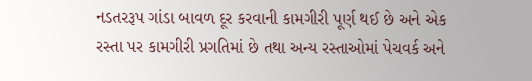નડતરરૂપ ગાંડા બાવળ દૂર કરવાની કામગીરી પૂર્ણ થઈ છે અને એક રસ્તા પર કામગીરી પ્રગતિમાં છે તથા અન્ય રસ્તાઓમાં પેચવર્ક અને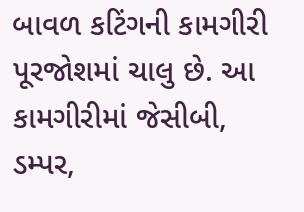બાવળ કટિંગની કામગીરી પૂરજોશમાં ચાલુ છે. આ કામગીરીમાં જેસીબી, ડમ્પર,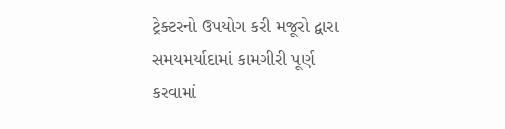ટ્રેક્ટરનો ઉપયોગ કરી મજૂરો દ્વારા સમયમર્યાદામાં કામગીરી પૂર્ણ કરવામાં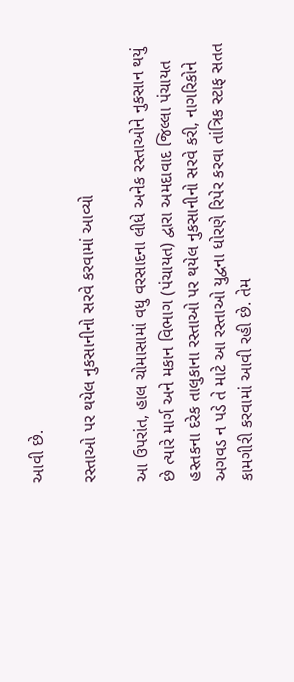આવી છે.

રસ્તાઓ પર થયેલ નુકસાનીનો સરવે કરવામાં આવ્યો

આ ઉપરાંત, હાલ ચોમાસામાં વધુ વરસાદના લીધે અનેક રસ્તાઓને નુકસાન થયું છે ત્યારે માર્ગ અને મકાન વિભાગ (પંચાયત) દ્વારા અમદાવાદ જિલ્લા પંચાયત હસ્તકના દરેક તાલુકાના રસ્તાઓ પર થયેલ નુકસાનીનો સરવે કરી, નાગરિકોને અગવડ ન પડે તે માટે આ રસ્તાઓ યુદ્વના ધોરણે રિપેર કરવા તાંત્રિક સ્ટાફ સતત કામગીરી કરવામાં આવી રહી છે. તેમ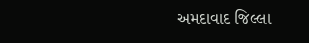અમદાવાદ જિલ્લા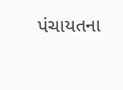પંચાયતના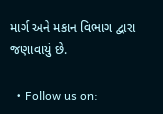માર્ગ અને મકાન વિભાગ દ્વારા જણાવાયું છે.

  • Follow us on: